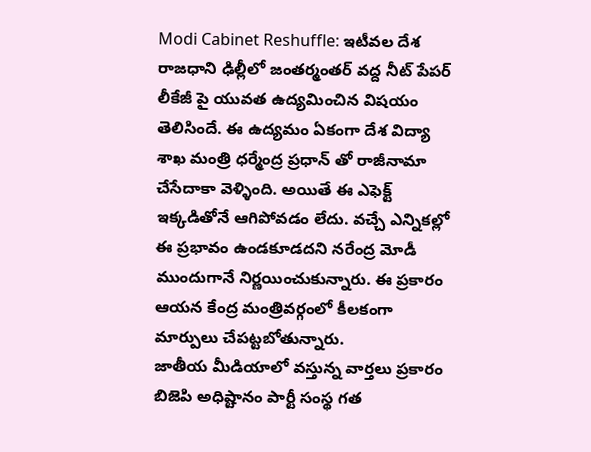Modi Cabinet Reshuffle: ఇటీవల దేశ రాజధాని ఢిల్లీలో జంతర్మంతర్ వద్ద నీట్ పేపర్ లీకేజీ పై యువత ఉద్యమించిన విషయం తెలిసిందే. ఈ ఉద్యమం ఏకంగా దేశ విద్యా శాఖ మంత్రి ధర్మేంద్ర ప్రధాన్ తో రాజీనామా చేసేదాకా వెళ్ళింది. అయితే ఈ ఎఫెక్ట్ ఇక్కడితోనే ఆగిపోవడం లేదు. వచ్చే ఎన్నికల్లో ఈ ప్రభావం ఉండకూడదని నరేంద్ర మోడీ ముందుగానే నిర్ణయించుకున్నారు. ఈ ప్రకారం ఆయన కేంద్ర మంత్రివర్గంలో కీలకంగా మార్పులు చేపట్టబోతున్నారు.
జాతీయ మీడియాలో వస్తున్న వార్తలు ప్రకారం బిజెపి అధిష్టానం పార్టీ సంస్థ గత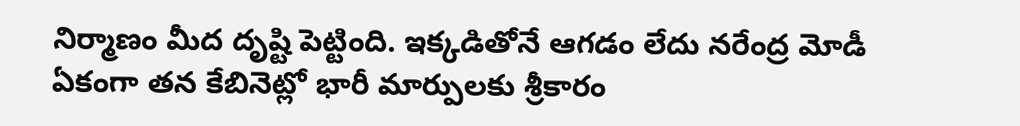నిర్మాణం మీద దృష్టి పెట్టింది. ఇక్కడితోనే ఆగడం లేదు నరేంద్ర మోడీ ఏకంగా తన కేబినెట్లో భారీ మార్పులకు శ్రీకారం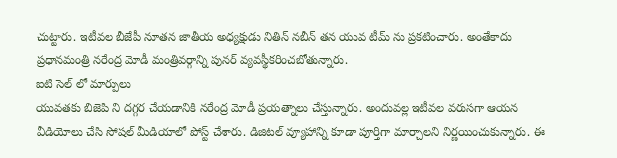చుట్టారు. ఇటీవల బీజేపీ నూతన జాతీయ అధ్యక్షుడు నితిన్ నబీన్ తన యువ టీమ్ ను ప్రకటించారు. అంతేకాదు ప్రధానమంత్రి నరేంద్ర మోడీ మంత్రివర్గాన్ని పునర్ వ్యవస్థీకరించబోతున్నారు.
ఐటి సెల్ లో మార్పులు
యువతకు బిజెపి ని దగ్గర చేయడానికి నరేంద్ర మోడీ ప్రయత్నాలు చేస్తున్నారు. అందువల్ల ఇటీవల వరుసగా ఆయన వీడియోలు చేసి సోషల్ మీడియాలో పోస్ట్ చేశారు. డిజిటల్ వ్యూహాన్ని కూడా పూర్తిగా మార్చాలని నిర్ణయించుకున్నారు. ఈ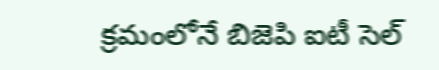క్రమంలోనే బిజెపి ఐటీ సెల్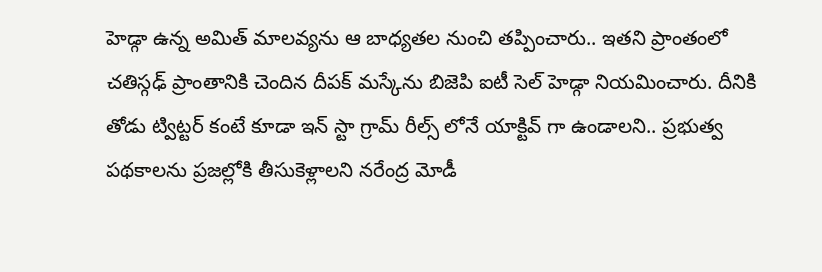హెడ్గా ఉన్న అమిత్ మాలవ్యను ఆ బాధ్యతల నుంచి తప్పించారు.. ఇతని ప్రాంతంలో చతిస్గఢ్ ప్రాంతానికి చెందిన దీపక్ మస్కేను బిజెపి ఐటీ సెల్ హెడ్గా నియమించారు. దీనికి తోడు ట్విట్టర్ కంటే కూడా ఇన్ స్టా గ్రామ్ రీల్స్ లోనే యాక్టివ్ గా ఉండాలని.. ప్రభుత్వ పథకాలను ప్రజల్లోకి తీసుకెళ్లాలని నరేంద్ర మోడీ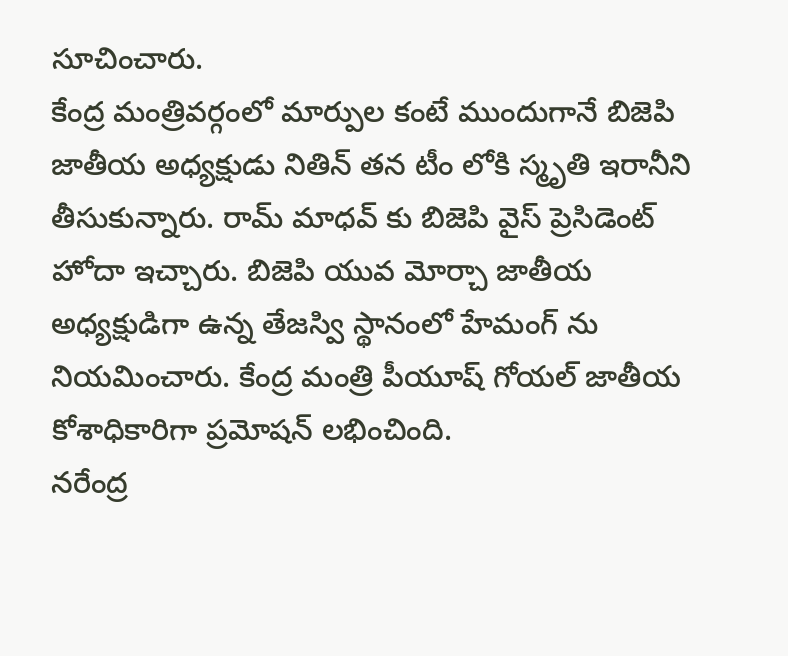సూచించారు.
కేంద్ర మంత్రివర్గంలో మార్పుల కంటే ముందుగానే బిజెపి జాతీయ అధ్యక్షుడు నితిన్ తన టీం లోకి స్మృతి ఇరానీని తీసుకున్నారు. రామ్ మాధవ్ కు బిజెపి వైస్ ప్రెసిడెంట్ హోదా ఇచ్చారు. బిజెపి యువ మోర్చా జాతీయ అధ్యక్షుడిగా ఉన్న తేజస్వి స్థానంలో హేమంగ్ ను నియమించారు. కేంద్ర మంత్రి పీయూష్ గోయల్ జాతీయ కోశాధికారిగా ప్రమోషన్ లభించింది.
నరేంద్ర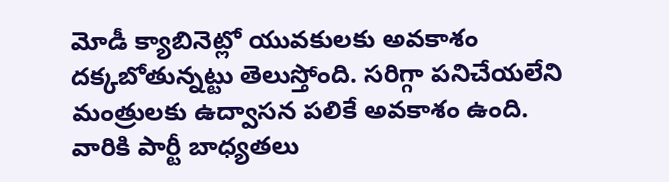మోడీ క్యాబినెట్లో యువకులకు అవకాశం దక్కబోతున్నట్టు తెలుస్తోంది. సరిగ్గా పనిచేయలేని మంత్రులకు ఉద్వాసన పలికే అవకాశం ఉంది. వారికి పార్టీ బాధ్యతలు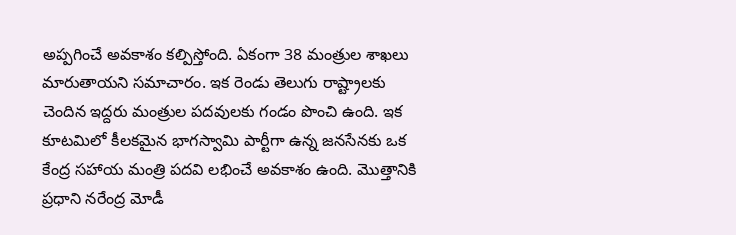అప్పగించే అవకాశం కల్పిస్తోంది. ఏకంగా 38 మంత్రుల శాఖలు మారుతాయని సమాచారం. ఇక రెండు తెలుగు రాష్ట్రాలకు చెందిన ఇద్దరు మంత్రుల పదవులకు గండం పొంచి ఉంది. ఇక కూటమిలో కీలకమైన భాగస్వామి పార్టీగా ఉన్న జనసేనకు ఒక కేంద్ర సహాయ మంత్రి పదవి లభించే అవకాశం ఉంది. మొత్తానికి ప్రధాని నరేంద్ర మోడీ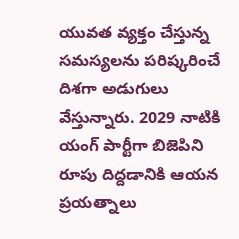యువత వ్యక్తం చేస్తున్న సమస్యలను పరిష్కరించే దిశగా అడుగులు వేస్తున్నారు. 2029 నాటికి యంగ్ పార్టీగా బిజెపిని రూపు దిద్దడానికి ఆయన ప్రయత్నాలు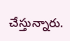చేస్తున్నారు.